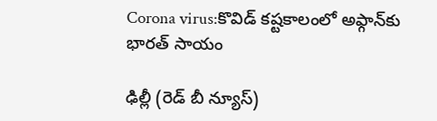Corona virus:కొవిడ్‌ కష్టకాలంలో అఫ్గాన్‌కు భారత్‌ సాయం

ఢిల్లీ (రెడ్ బీ న్యూస్)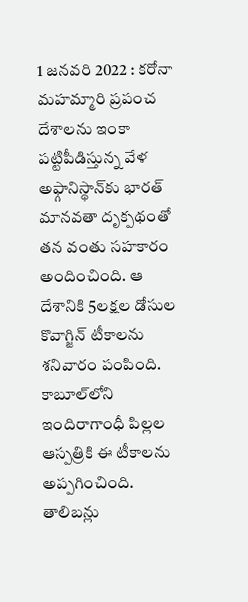1 జనవరి 2022 : కరోనా మహమ్మారి ప్రపంచ దేశాలను ఇంకా పట్టిపీడిస్తున్న వేళ అఫ్గానిస్థాన్‌కు భారత్‌ మానవతా దృక్పథంతో తన వంతు సహకారం అందించింది. ఆ దేశానికి 5లక్షల డోసుల కొవాగ్జిన్‌ టీకాలను శనివారం పంపింది. కాబూల్‌లోని ఇందిరాగాంధీ పిల్లల ఆస్పత్రికి ఈ టీకాలను అప్పగించింది. తాలిబన్లు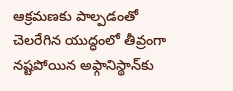ఆక్రమణకు పాల్పడంతో చెలరేగిన యుద్ధంలో తీవ్రంగా నష్టపోయిన అఫ్గానిస్థాన్‌కు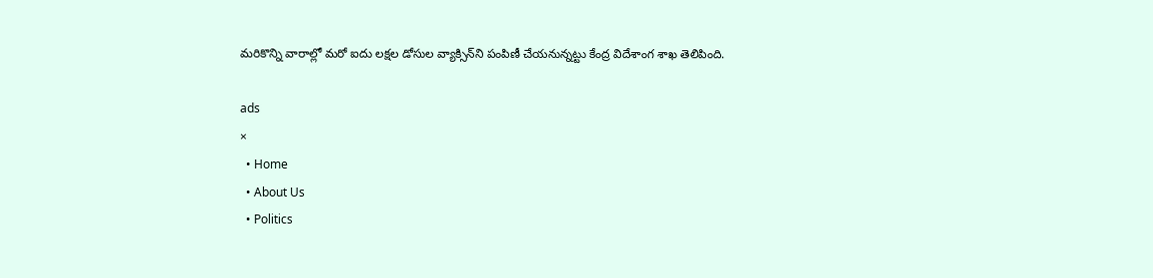మరికొన్ని వారాల్లో మరో ఐదు లక్షల డోసుల వ్యాక్సిన్‌ని పంపిణీ చేయనున్నట్టు కేంద్ర విదేశాంగ శాఖ తెలిపింది.

ads
×
  • Home
  • About Us
  • Politics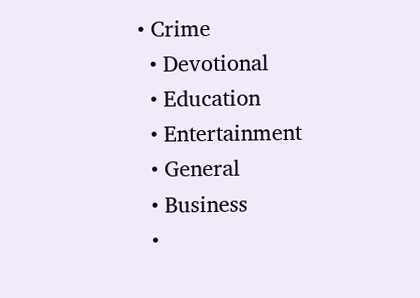• Crime
  • Devotional
  • Education
  • Entertainment
  • General
  • Business
  •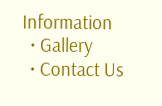Information
  • Gallery
  • Contact Us